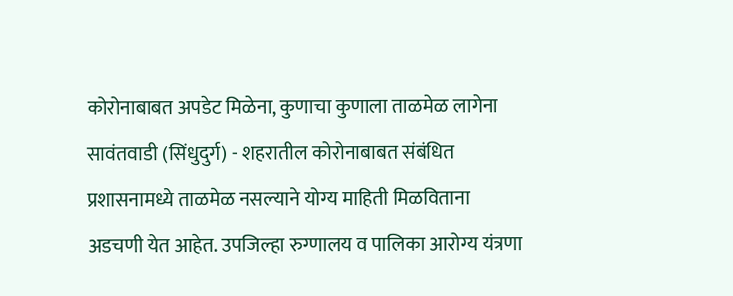कोरोनाबाबत अपडेट मिळेना, कुणाचा कुणाला ताळमेळ लागेना सावंतवाडी (सिंधुदुर्ग) - शहरातील कोरोनाबाबत संबंधित प्रशासनामध्ये ताळमेळ नसल्याने योग्य माहिती मिळविताना अडचणी येत आहेत. उपजिल्हा रुग्णालय व पालिका आरोग्य यंत्रणा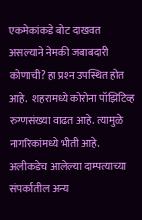एकमेकांकडे बोट दाखवत असल्याने नेमकी जबाबदारी कोणाची? हा प्रश्‍न उपस्थित होत आहे.  शहरामध्ये कोरोना पॉझिटिव्ह रुग्णसंख्या वाढत आहे. त्यामुळे नागरिकांमध्ये भीती आहे. अलीकडेच आलेल्या दाम्पत्याच्या संपर्कातील अन्य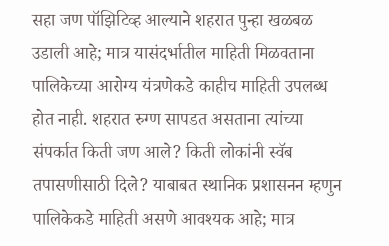सहा जण पॉझिटिव्ह आल्याने शहरात पुन्हा खळबळ उडाली आहे; मात्र यासंदर्भातील माहिती मिळवताना पालिकेच्या आरोग्य यंत्रणेकडे काहीच माहिती उपलब्ध होत नाही. शहरात रुग्ण सापडत असताना त्यांच्या संपर्कात किती जण आले? किती लोकांनी स्वॅब तपासणीसाठी दिले? याबाबत स्थानिक प्रशासनन म्हणुन पालिकेकडे माहिती असणे आवश्‍यक आहे; मात्र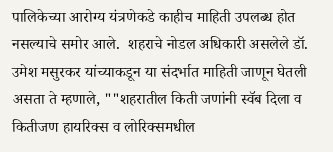पालिकेच्या आरोग्य यंत्रणेकडे काहीच माहिती उपलब्ध होत नसल्याचे समोर आले.  शहराचे नोडल अधिकारी असलेले डॉ. उमेश मसुरकर यांच्याकडून या संदर्भात माहिती जाणून घेतली असता ते म्हणाले, ""शहरातील किती जणांनी स्वॅब दिला व कितीजण हायरिक्‍स व लोरिक्‍समधील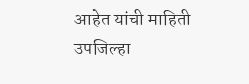आहेत यांची माहिती उपजिल्हा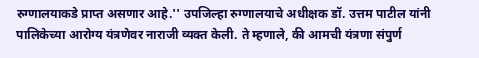रुग्णालयाकडे प्राप्त असणार आहे.'' उपजिल्हा रुग्णालयाचे अधीक्षक डॉ. उत्तम पाटील यांनी पालिकेच्या आरोग्य यंत्रणेवर नाराजी व्यक्त केली. ते म्हणाले, की आमची यंत्रणा संपुर्ण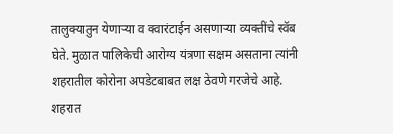तालुक्‍यातुन येणाऱ्या व क्वारंटाईन असणाऱ्या व्यक्तींचे स्वॅब घेते. मुळात पालिकेची आरोग्य यंत्रणा सक्षम असताना त्यांनी शहरातील कोरोना अपडेटबाबत लक्ष ठेवणे गरजेचे आहे. शहरात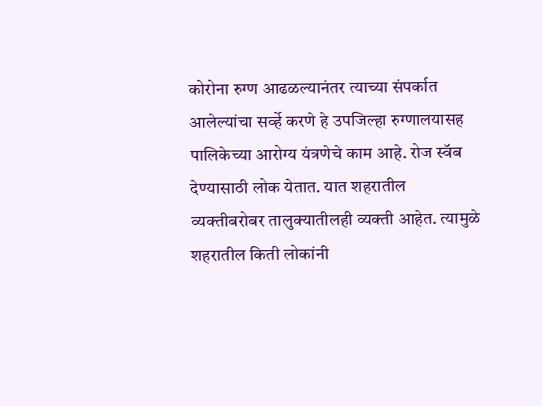कोरोना रुग्ण आढळल्यानंतर त्याच्या संपर्कात आलेल्यांचा सर्व्हे करणे हे उपजिल्हा रुग्णालयासह पालिकेच्या आरोग्य यंत्रणेचे काम आहे. रोज स्वॅब देण्यासाठी लोक येतात. यात शहरातील व्यक्तीबरोबर तालुक्‍यातीलही व्यक्ती आहेत. त्यामुळे शहरातील किती लोकांनी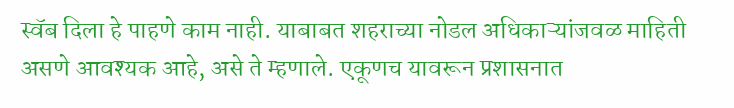स्वॅब दिला हे पाहणे काम नाही. याबाबत शहराच्या नोडल अधिकाऱ्यांजवळ माहिती असणे आवश्‍यक आहे, असे ते म्हणाले. एकूणच यावरून प्रशासनात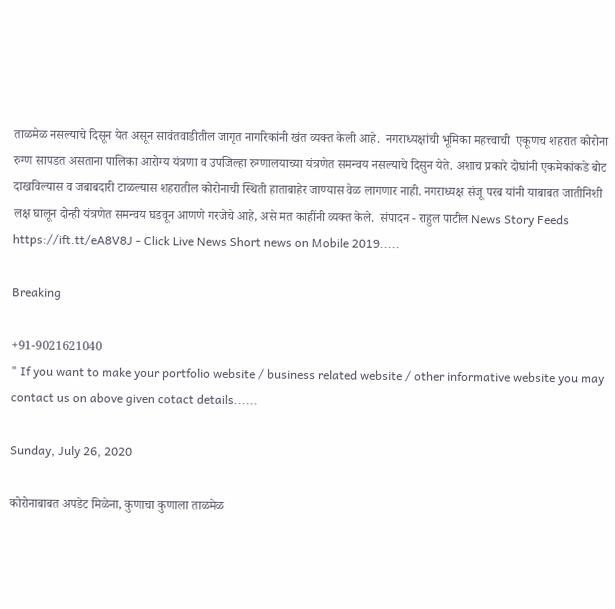ताळमेळ नसल्याचे दिसून येत असून सावंतवाडीतील जागृत नागरिकांनी खंत व्यक्त केली आहे.  नगराध्यक्षांची भूमिका महत्त्वाची  एकूणच शहरात कोरोना रुग्ण सापडत असताना पालिका आरोग्य यंत्रणा व उपजिल्हा रुग्णालयाच्या यंत्रणेत समन्वय नसल्याचे दिसुन येते. अशाच प्रकारे दोघांनी एकमेकांकडे बोट दाखविल्यास व जबाबदारी टाळल्यास शहरातील कोरोनाची स्थिती हाताबाहेर जाण्यास वेळ लागणार नाही. नगराध्यक्ष संजू परब यांनी याबाबत जातीनिशी लक्ष घालून दोन्ही यंत्रणेत समन्वय घडवून आणणे गरजेचे आहे, असे मत काहींनी व्यक्त केले.  संपादन - राहुल पाटील News Story Feeds https://ift.tt/eA8V8J - Click Live News Short news on Mobile 2019.....

Breaking

+91-9021621040
" If you want to make your portfolio website / business related website / other informative website you may contact us on above given cotact details......

Sunday, July 26, 2020

कोरोनाबाबत अपडेट मिळेना, कुणाचा कुणाला ताळमेळ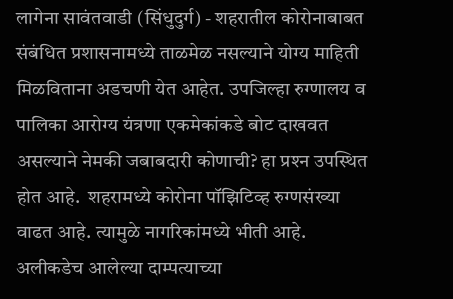लागेना सावंतवाडी (सिंधुदुर्ग) - शहरातील कोरोनाबाबत संबंधित प्रशासनामध्ये ताळमेळ नसल्याने योग्य माहिती मिळविताना अडचणी येत आहेत. उपजिल्हा रुग्णालय व पालिका आरोग्य यंत्रणा एकमेकांकडे बोट दाखवत असल्याने नेमकी जबाबदारी कोणाची? हा प्रश्‍न उपस्थित होत आहे.  शहरामध्ये कोरोना पॉझिटिव्ह रुग्णसंख्या वाढत आहे. त्यामुळे नागरिकांमध्ये भीती आहे. अलीकडेच आलेल्या दाम्पत्याच्या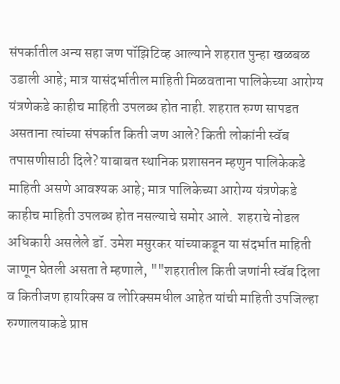संपर्कातील अन्य सहा जण पॉझिटिव्ह आल्याने शहरात पुन्हा खळबळ उडाली आहे; मात्र यासंदर्भातील माहिती मिळवताना पालिकेच्या आरोग्य यंत्रणेकडे काहीच माहिती उपलब्ध होत नाही. शहरात रुग्ण सापडत असताना त्यांच्या संपर्कात किती जण आले? किती लोकांनी स्वॅब तपासणीसाठी दिले? याबाबत स्थानिक प्रशासनन म्हणुन पालिकेकडे माहिती असणे आवश्‍यक आहे; मात्र पालिकेच्या आरोग्य यंत्रणेकडे काहीच माहिती उपलब्ध होत नसल्याचे समोर आले.  शहराचे नोडल अधिकारी असलेले डॉ. उमेश मसुरकर यांच्याकडून या संदर्भात माहिती जाणून घेतली असता ते म्हणाले, ""शहरातील किती जणांनी स्वॅब दिला व कितीजण हायरिक्‍स व लोरिक्‍समधील आहेत यांची माहिती उपजिल्हा रुग्णालयाकडे प्राप्त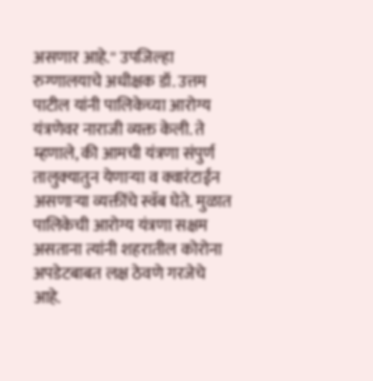असणार आहे.'' उपजिल्हा रुग्णालयाचे अधीक्षक डॉ. उत्तम पाटील यांनी पालिकेच्या आरोग्य यंत्रणेवर नाराजी व्यक्त केली. ते म्हणाले, की आमची यंत्रणा संपुर्ण तालुक्‍यातुन येणाऱ्या व क्वारंटाईन असणाऱ्या व्यक्तींचे स्वॅब घेते. मुळात पालिकेची आरोग्य यंत्रणा सक्षम असताना त्यांनी शहरातील कोरोना अपडेटबाबत लक्ष ठेवणे गरजेचे आहे.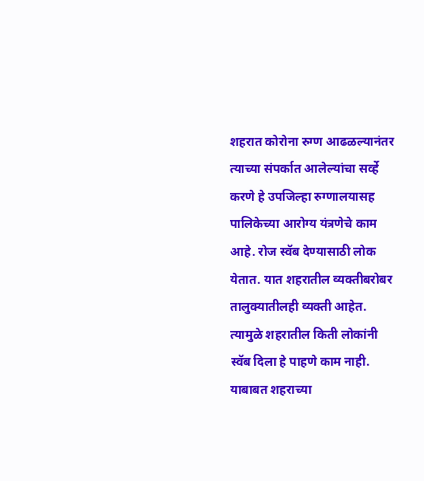शहरात कोरोना रुग्ण आढळल्यानंतर त्याच्या संपर्कात आलेल्यांचा सर्व्हे करणे हे उपजिल्हा रुग्णालयासह पालिकेच्या आरोग्य यंत्रणेचे काम आहे. रोज स्वॅब देण्यासाठी लोक येतात. यात शहरातील व्यक्तीबरोबर तालुक्‍यातीलही व्यक्ती आहेत. त्यामुळे शहरातील किती लोकांनी स्वॅब दिला हे पाहणे काम नाही. याबाबत शहराच्या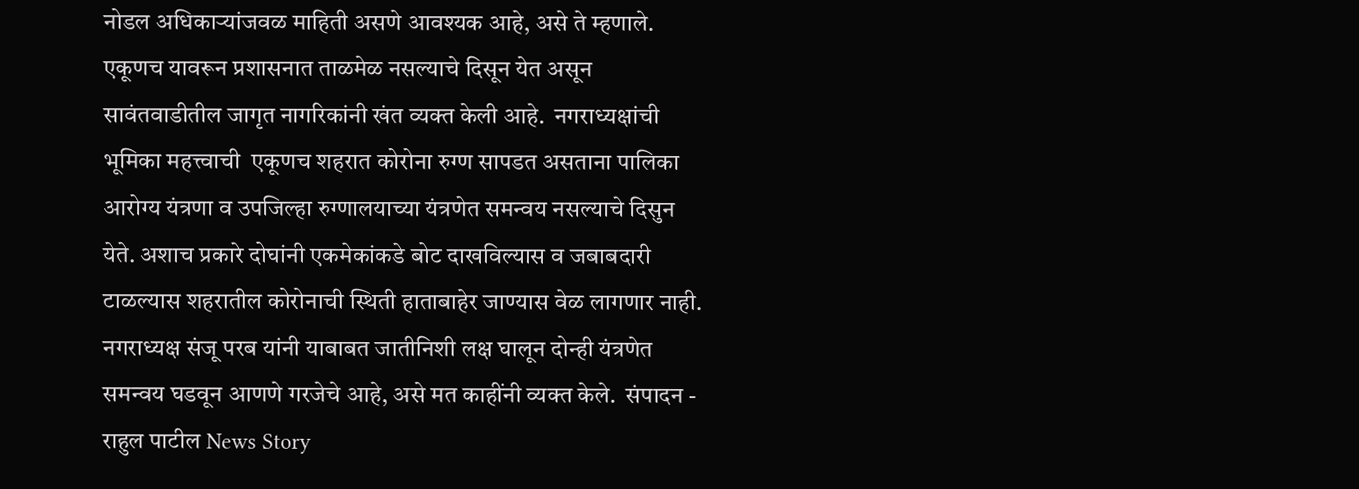नोडल अधिकाऱ्यांजवळ माहिती असणे आवश्‍यक आहे, असे ते म्हणाले. एकूणच यावरून प्रशासनात ताळमेळ नसल्याचे दिसून येत असून सावंतवाडीतील जागृत नागरिकांनी खंत व्यक्त केली आहे.  नगराध्यक्षांची भूमिका महत्त्वाची  एकूणच शहरात कोरोना रुग्ण सापडत असताना पालिका आरोग्य यंत्रणा व उपजिल्हा रुग्णालयाच्या यंत्रणेत समन्वय नसल्याचे दिसुन येते. अशाच प्रकारे दोघांनी एकमेकांकडे बोट दाखविल्यास व जबाबदारी टाळल्यास शहरातील कोरोनाची स्थिती हाताबाहेर जाण्यास वेळ लागणार नाही. नगराध्यक्ष संजू परब यांनी याबाबत जातीनिशी लक्ष घालून दोन्ही यंत्रणेत समन्वय घडवून आणणे गरजेचे आहे, असे मत काहींनी व्यक्त केले.  संपादन - राहुल पाटील News Story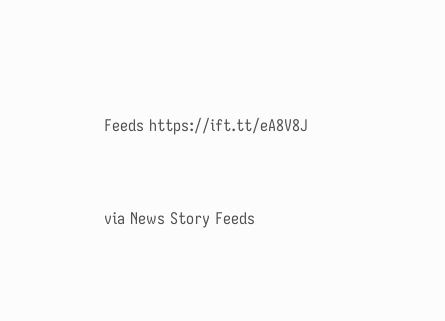Feeds https://ift.tt/eA8V8J


via News Story Feeds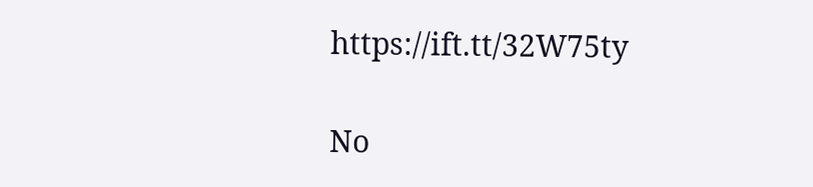https://ift.tt/32W75ty

No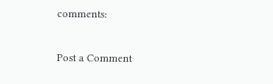comments:

Post a Comment